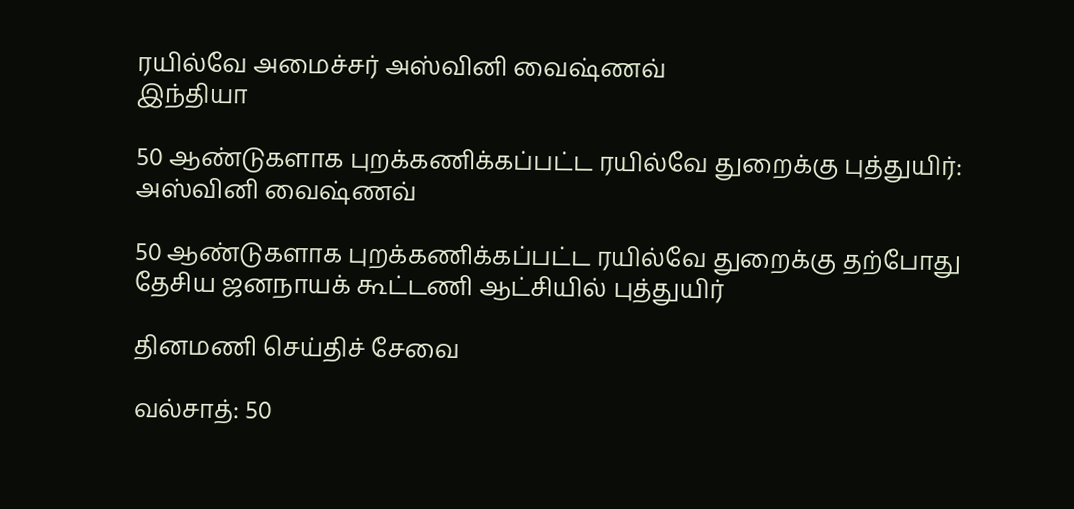ரயில்வே அமைச்சர் அஸ்வினி வைஷ்ணவ்
இந்தியா

50 ஆண்டுகளாக புறக்கணிக்கப்பட்ட ரயில்வே துறைக்கு புத்துயிர்: அஸ்வினி வைஷ்ணவ்

50 ஆண்டுகளாக புறக்கணிக்கப்பட்ட ரயில்வே துறைக்கு தற்போது தேசிய ஜனநாயக் கூட்டணி ஆட்சியில் புத்துயிர்

தினமணி செய்திச் சேவை

வல்சாத்: 50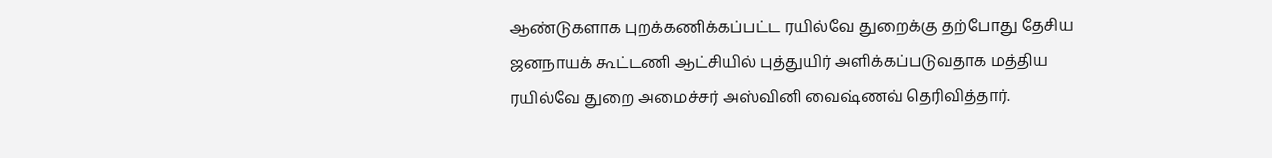ஆண்டுகளாக புறக்கணிக்கப்பட்ட ரயில்வே துறைக்கு தற்போது தேசிய ஜனநாயக் கூட்டணி ஆட்சியில் புத்துயிர் அளிக்கப்படுவதாக மத்திய ரயில்வே துறை அமைச்சர் அஸ்வினி வைஷ்ணவ் தெரிவித்தார்.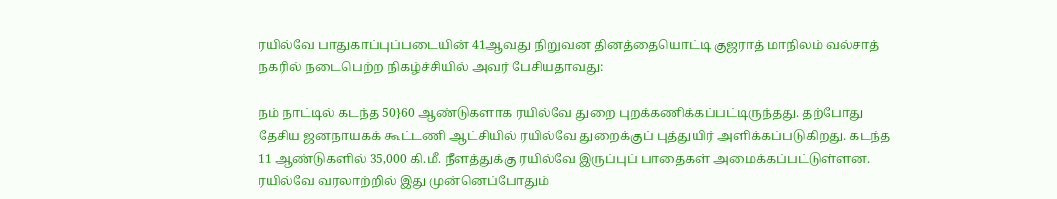ரயில்வே பாதுகாப்புப்படையின் 41ஆவது நிறுவன தினத்தையொட்டி குஜராத் மாநிலம் வல்சாத் நகரில் நடைபெற்ற நிகழ்ச்சியில் அவர் பேசியதாவது:

நம் நாட்டில் கடந்த 50}60 ஆண்டுகளாக ரயில்வே துறை புறக்கணிக்கப்பட்டிருந்தது. தற்போது தேசிய ஜனநாயகக் கூட்டணி ஆட்சியில் ரயில்வே துறைக்குப் புத்துயிர் அளிக்கப்படுகிறது. கடந்த 11 ஆண்டுகளில் 35,000 கி.மீ. நீளத்துக்கு ரயில்வே இருப்புப் பாதைகள் அமைக்கப்பட்டுள்ளன. ரயில்வே வரலாற்றில் இது முன்னெப்போதும்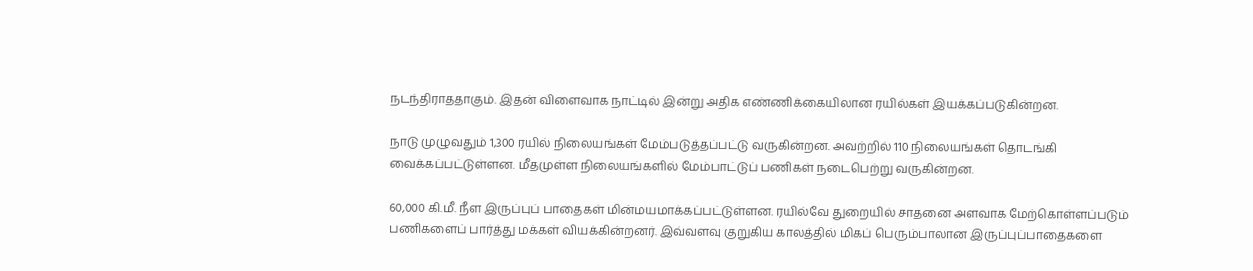நடந்திராததாகும். இதன் விளைவாக நாட்டில் இன்று அதிக எண்ணிக்கையிலான ரயில்கள் இயக்கப்படுகின்றன.

நாடு முழுவதும் 1,300 ரயில் நிலையங்கள் மேம்படுத்தப்பட்டு வருகின்றன. அவற்றில் 110 நிலையங்கள் தொடங்கி வைக்கப்பட்டுள்ளன. மீதமுள்ள நிலையங்களில் மேம்பாட்டுப் பணிகள் நடைபெற்று வருகின்றன.

60,000 கி.மீ. நீள இருப்புப் பாதைகள் மின்மயமாக்கப்பட்டுள்ளன. ரயில்வே துறையில் சாதனை அளவாக மேற்கொள்ளப்படும் பணிகளைப் பார்த்து மக்கள் வியக்கின்றனர். இவ்வளவு குறுகிய காலத்தில் மிகப் பெரும்பாலான இருப்புப்பாதைகளை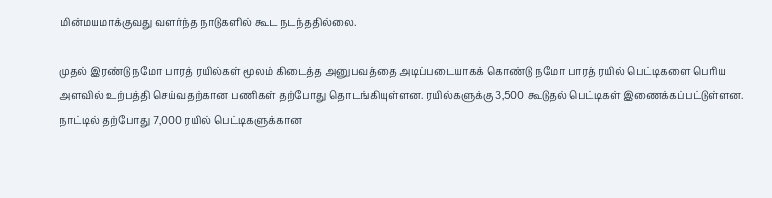மின்மயமாக்குவது வளர்ந்த நாடுகளில் கூட நடந்ததில்லை.

முதல் இரண்டு நமோ பாரத் ரயில்கள் மூலம் கிடைத்த அனுபவத்தை அடிப்படையாகக் கொண்டு நமோ பாரத் ரயில் பெட்டிகளை பெரிய அளவில் உற்பத்தி செய்வதற்கான பணிகள் தற்போது தொடங்கியுள்ளன. ரயில்களுக்கு 3,500 கூடுதல் பெட்டிகள் இணைக்கப்பட்டுள்ளன. நாட்டில் தற்போது 7,000 ரயில் பெட்டிகளுக்கான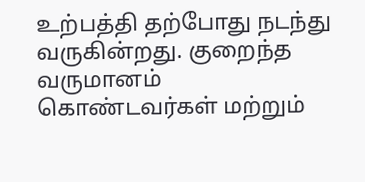உற்பத்தி தற்போது நடந்து வருகின்றது. குறைந்த வருமானம் கொண்டவர்கள் மற்றும்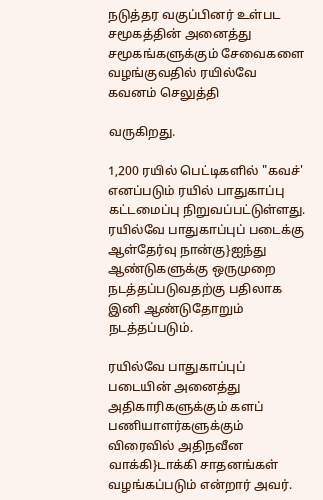நடுத்தர வகுப்பினர் உள்பட சமூகத்தின் அனைத்து சமூகங்களுக்கும் சேவைகளை வழங்குவதில் ரயில்வே கவனம் செலுத்தி

வருகிறது.

1,200 ரயில் பெட்டிகளில் "கவச்' எனப்படும் ரயில் பாதுகாப்பு கட்டமைப்பு நிறுவப்பட்டுள்ளது. ரயில்வே பாதுகாப்புப் படைக்கு ஆள்தேர்வு நான்கு}ஐந்து ஆண்டுகளுக்கு ஒருமுறை நடத்தப்படுவதற்கு பதிலாக இனி ஆண்டுதோறும் நடத்தப்படும்.

ரயில்வே பாதுகாப்புப் படையின் அனைத்து அதிகாரிகளுக்கும் களப் பணியாளர்களுக்கும் விரைவில் அதிநவீன வாக்கி}டாக்கி சாதனங்கள் வழங்கப்படும் என்றார் அவர்.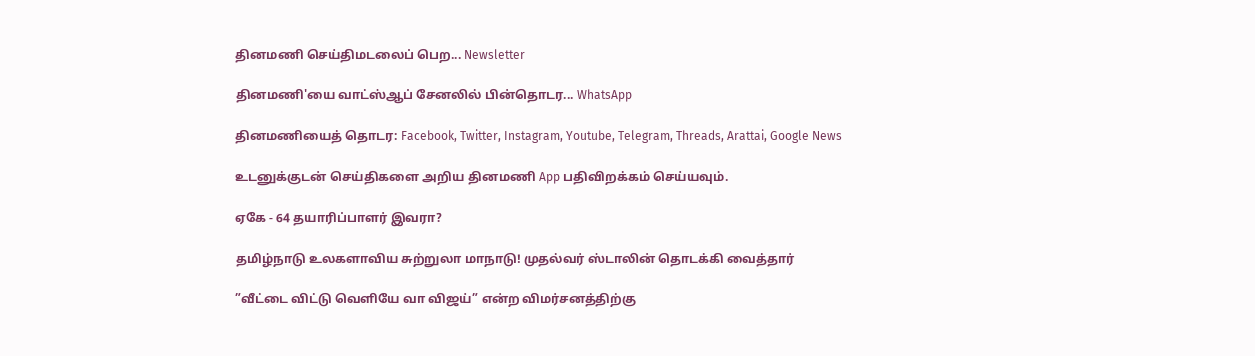தினமணி செய்திமடலைப் பெற... Newsletter

தினமணி'யை வாட்ஸ்ஆப் சேனலில் பின்தொடர... WhatsApp

தினமணியைத் தொடர: Facebook, Twitter, Instagram, Youtube, Telegram, Threads, Arattai, Google News

உடனுக்குடன் செய்திகளை அறிய தினமணி App பதிவிறக்கம் செய்யவும்.

ஏகே - 64 தயாரிப்பாளர் இவரா?

தமிழ்நாடு உலகளாவிய சுற்றுலா மாநாடு! முதல்வர் ஸ்டாலின் தொடக்கி வைத்தார்

”வீட்டை விட்டு வெளியே வா விஜய்” என்ற விமர்சனத்திற்கு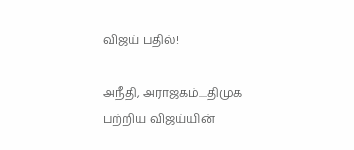விஜய் பதில்!

அநீதி, அராஜகம்....திமுக பற்றிய விஜய்யின்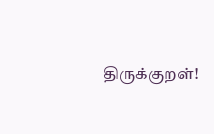திருக்குறள்!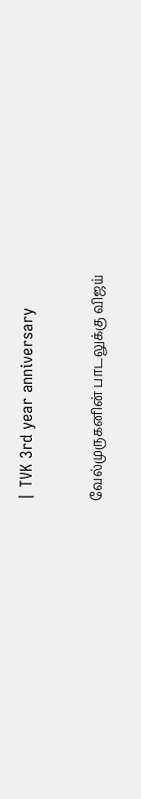| TVK 3rd year anniversary

வேல்முருகனின் பாடலுக்கு விஜய்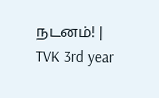நடனம்! | TVK 3rd year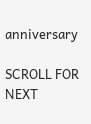anniversary

SCROLL FOR NEXT